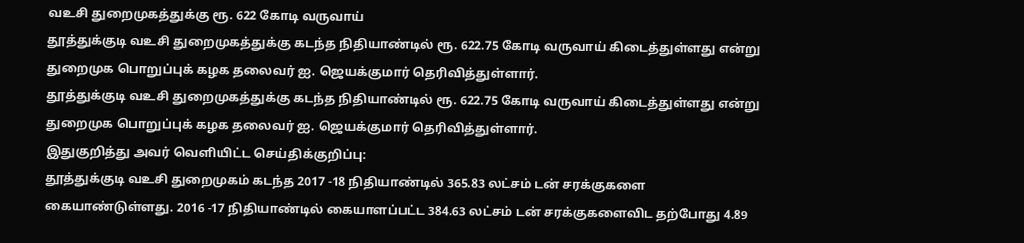வஉசி துறைமுகத்துக்கு ரூ. 622 கோடி வருவாய்
தூத்துக்குடி வஉசி துறைமுகத்துக்கு கடந்த நிதியாண்டில் ரூ. 622.75 கோடி வருவாய் கிடைத்துள்ளது என்று துறைமுக பொறுப்புக் கழக தலைவர் ஐ. ஜெயக்குமார் தெரிவித்துள்ளார்.
தூத்துக்குடி வஉசி துறைமுகத்துக்கு கடந்த நிதியாண்டில் ரூ. 622.75 கோடி வருவாய் கிடைத்துள்ளது என்று துறைமுக பொறுப்புக் கழக தலைவர் ஐ. ஜெயக்குமார் தெரிவித்துள்ளார்.
இதுகுறித்து அவர் வெளியிட்ட செய்திக்குறிப்பு:
தூத்துக்குடி வஉசி துறைமுகம் கடந்த 2017 -18 நிதியாண்டில் 365.83 லட்சம் டன் சரக்குகளை கையாண்டுள்ளது. 2016 -17 நிதியாண்டில் கையாளப்பட்ட 384.63 லட்சம் டன் சரக்குகளைவிட தற்போது 4.89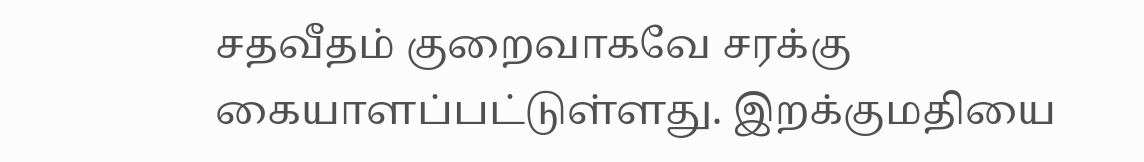சதவீதம் குறைவாகவே சரக்கு கையாளப்பட்டுள்ளது. இறக்குமதியை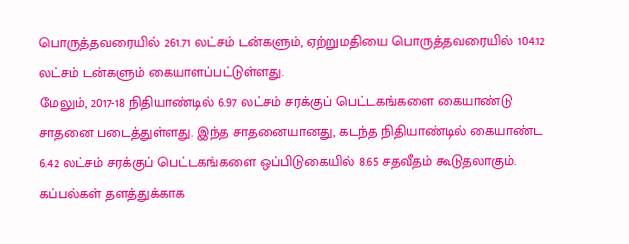பொருத்தவரையில் 261.71 லட்சம் டன்களும், ஏற்றுமதியை பொருத்தவரையில் 104.12 லட்சம் டன்களும் கையாளப்பட்டுள்ளது.
மேலும், 2017-18 நிதியாண்டில் 6.97 லட்சம் சரக்குப் பெட்டகங்களை கையாண்டு சாதனை படைத்துள்ளது. இந்த சாதனையானது, கடந்த நிதியாண்டில் கையாண்ட 6.42 லட்சம் சரக்குப் பெட்டகங்களை ஒப்பிடுகையில் 8.65 சதவீதம் கூடுதலாகும்.
கப்பல்கள் தளத்துக்காக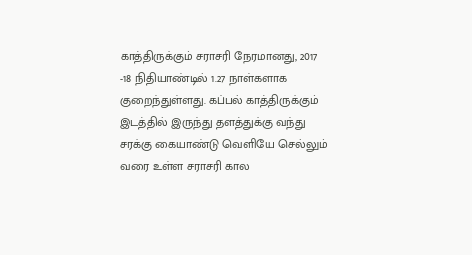காத்திருக்கும் சராசரி நேரமானது, 2017 -18 நிதியாண்டில் 1.27 நாள்களாக குறைந்துள்ளது. கப்பல் காத்திருக்கும் இடத்தில் இருந்து தளத்துக்கு வந்து சரக்கு கையாண்டு வெளியே செல்லும் வரை உள்ள சராசரி கால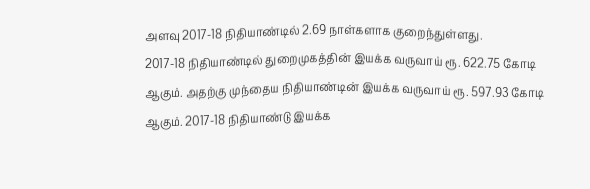அளவு 2017-18 நிதியாண்டில் 2.69 நாள்களாக குறைந்துள்ளது.
2017-18 நிதியாண்டில் துறைமுகத்தின் இயக்க வருவாய் ரூ. 622.75 கோடி ஆகும். அதற்கு முந்தைய நிதியாண்டின் இயக்க வருவாய் ரூ. 597.93 கோடி ஆகும். 2017-18 நிதியாண்டு இயக்க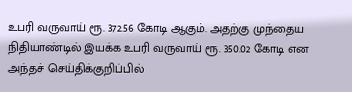உபரி வருவாய் ரூ. 372.56 கோடி ஆகும். அதற்கு முந்தைய நிதியாண்டில் இயக்க உபரி வருவாய் ரூ. 350.02 கோடி என அந்தச் செய்திக்குறிப்பில்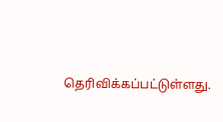தெரிவிக்கப்பட்டுள்ளது.